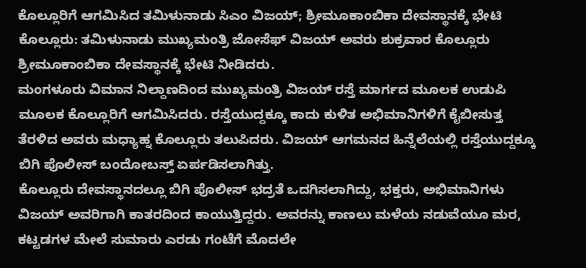ಕೊಲ್ಲೂರಿಗೆ ಆಗಮಿಸಿದ ತಮಿಳುನಾಡು ಸಿಎಂ ವಿಜಯ್; ಶ್ರೀಮೂಕಾಂಬಿಕಾ ದೇವಸ್ಥಾನಕ್ಕೆ ಭೇಟಿ
ಕೊಲ್ಲೂರು: ತಮಿಳುನಾಡು ಮುಖ್ಯಮಂತ್ರಿ ಜೋಸೆಫ್ ವಿಜಯ್ ಅವರು ಶುಕ್ರವಾರ ಕೊಲ್ಲೂರು ಶ್ರೀಮೂಕಾಂಬಿಕಾ ದೇವಸ್ಥಾನಕ್ಕೆ ಭೇಟಿ ನೀಡಿದರು.
ಮಂಗಳೂರು ವಿಮಾನ ನಿಲ್ದಾಣದಿಂದ ಮುಖ್ಯಮಂತ್ರಿ ವಿಜಯ್ ರಸ್ತೆ ಮಾರ್ಗದ ಮೂಲಕ ಉಡುಪಿ ಮೂಲಕ ಕೊಲ್ಲೂರಿಗೆ ಆಗಮಿಸಿದರು. ರಸ್ತೆಯುದ್ದಕ್ಕೂ ಕಾದು ಕುಳಿತ ಅಭಿಮಾನಿಗಳಿಗೆ ಕೈಬೀಸುತ್ತ ತೆರಳಿದ ಅವರು ಮಧ್ಯಾಹ್ನ ಕೊಲ್ಲೂರು ತಲುಪಿದರು. ವಿಜಯ್ ಆಗಮನದ ಹಿನ್ನೆಲೆಯಲ್ಲಿ ರಸ್ತೆಯುದ್ದಕ್ಕೂ ಬಿಗಿ ಪೊಲೀಸ್ ಬಂದೋಬಸ್ತ್ ಏರ್ಪಡಿಸಲಾಗಿತ್ತು.
ಕೊಲ್ಲೂರು ದೇವಸ್ಥಾನದಲ್ಲೂ ಬಿಗಿ ಪೊಲೀಸ್ ಭದ್ರತೆ ಒದಗಿಸಲಾಗಿದ್ದು, ಭಕ್ತರು, ಅಭಿಮಾನಿಗಳು ವಿಜಯ್ ಅವರಿಗಾಗಿ ಕಾತರದಿಂದ ಕಾಯುತ್ತಿದ್ದರು. ಅವರನ್ನು ಕಾಣಲು ಮಳೆಯ ನಡುವೆಯೂ ಮರ, ಕಟ್ಟಡಗಳ ಮೇಲೆ ಸುಮಾರು ಎರಡು ಗಂಟೆಗೆ ಮೊದಲೇ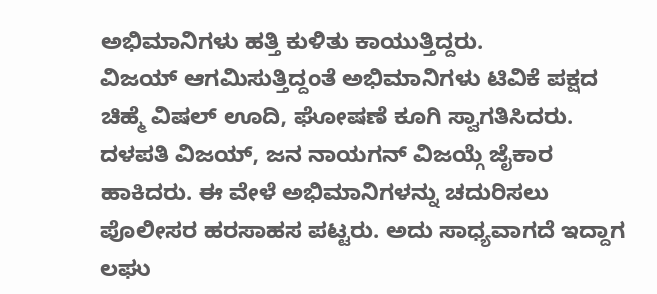ಅಭಿಮಾನಿಗಳು ಹತ್ತಿ ಕುಳಿತು ಕಾಯುತ್ತಿದ್ದರು.
ವಿಜಯ್ ಆಗಮಿಸುತ್ತಿದ್ದಂತೆ ಅಭಿಮಾನಿಗಳು ಟಿವಿಕೆ ಪಕ್ಷದ ಚಿಹ್ಮೆ ವಿಷಲ್ ಊದಿ, ಘೋಷಣೆ ಕೂಗಿ ಸ್ವಾಗತಿಸಿದರು. ದಳಪತಿ ವಿಜಯ್, ಜನ ನಾಯಗನ್ ವಿಜಯ್ಗೆ ಜೈಕಾರ ಹಾಕಿದರು. ಈ ವೇಳೆ ಅಭಿಮಾನಿಗಳನ್ನು ಚದುರಿಸಲು ಪೊಲೀಸರ ಹರಸಾಹಸ ಪಟ್ಟರು. ಅದು ಸಾಧ್ಯವಾಗದೆ ಇದ್ದಾಗ ಲಘು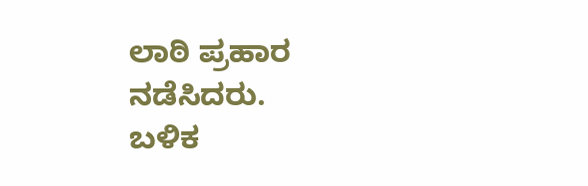ಲಾಠಿ ಪ್ರಹಾರ ನಡೆಸಿದರು.
ಬಳಿಕ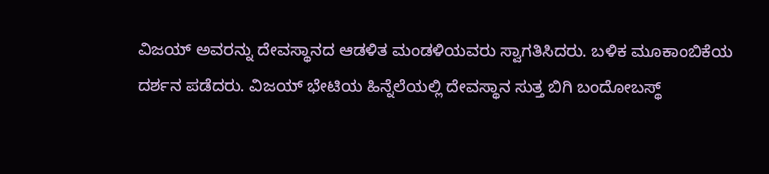ವಿಜಯ್ ಅವರನ್ನು ದೇವಸ್ಥಾನದ ಆಡಳಿತ ಮಂಡಳಿಯವರು ಸ್ವಾಗತಿಸಿದರು. ಬಳಿಕ ಮೂಕಾಂಬಿಕೆಯ ದರ್ಶನ ಪಡೆದರು. ವಿಜಯ್ ಭೇಟಿಯ ಹಿನ್ನೆಲೆಯಲ್ಲಿ ದೇವಸ್ಥಾನ ಸುತ್ತ ಬಿಗಿ ಬಂದೋಬಸ್ಥ್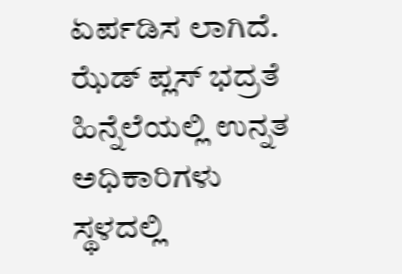ಏರ್ಪಡಿಸ ಲಾಗಿದೆ. ಝೆಡ್ ಪ್ಲಸ್ ಭದ್ರತೆ ಹಿನ್ನೆಲೆಯಲ್ಲಿ ಉನ್ನತ ಅಧಿಕಾರಿಗಳು ಸ್ಥಳದಲ್ಲಿ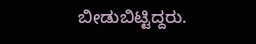ಬೀಡುಬಿಟ್ಟಿದ್ದರು.